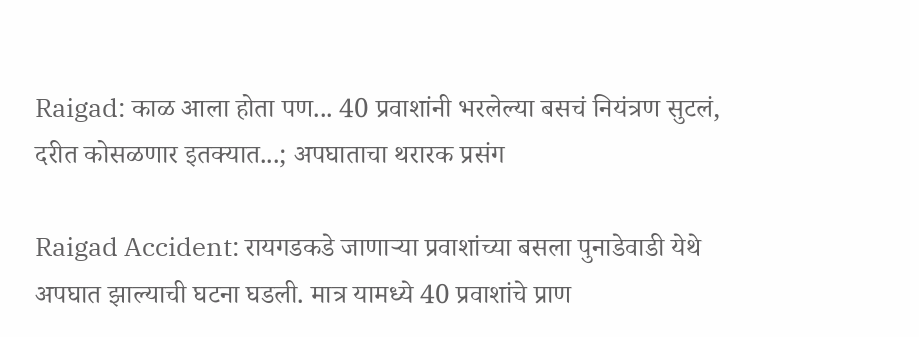Raigad: काळ आला होता पण... 40 प्रवाशांनी भरलेल्या बसचं नियंत्रण सुटलं, दरीत कोसळणार इतक्यात...; अपघाताचा थरारक प्रसंग

Raigad Accident: रायगडकडे जाणाऱ्या प्रवाशांच्या बसला पुनाडेवाडी येथे अपघात झाल्याची घटना घडली. मात्र यामध्ये 40 प्रवाशांचे प्राण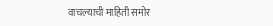वाचल्याची माहिती समोर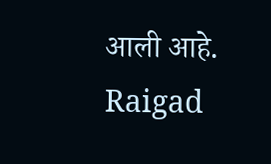आली आहे.
Raigad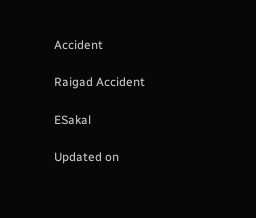Accident

Raigad Accident

ESakal

Updated on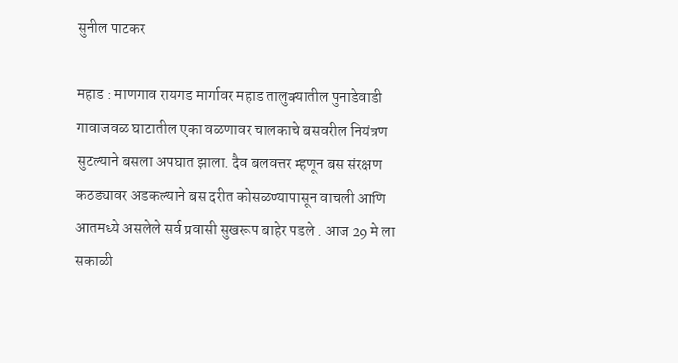सुनील पाटकर

महाड : माणगाव रायगड मार्गावर महाड तालुक्यातील पुनाडेवाडी गावाजवळ घाटातील एका वळणावर चालकाचे बसवरील नियंत्रण सुटल्याने बसला अपघात झाला. दैव बलवत्तर म्हणून बस संरक्षण कठड्यावर अडकल्याने बस दरीत कोसळण्यापासून वाचली आणि आतमध्ये असलेले सर्व प्रवासी सुखरूप बाहेर पडले . आज 29 मे ला सकाळी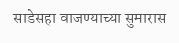साडेसहा वाजण्याच्या सुमारास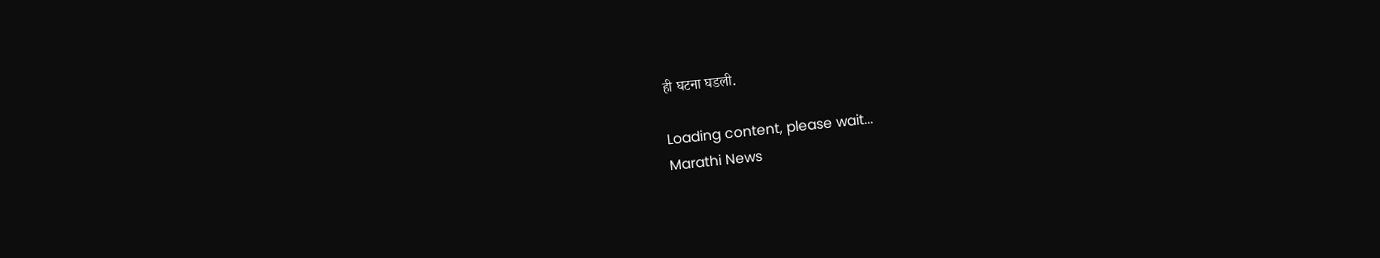ही घटना घडली.

Loading content, please wait...
Marathi News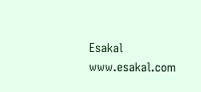Esakal
www.esakal.com